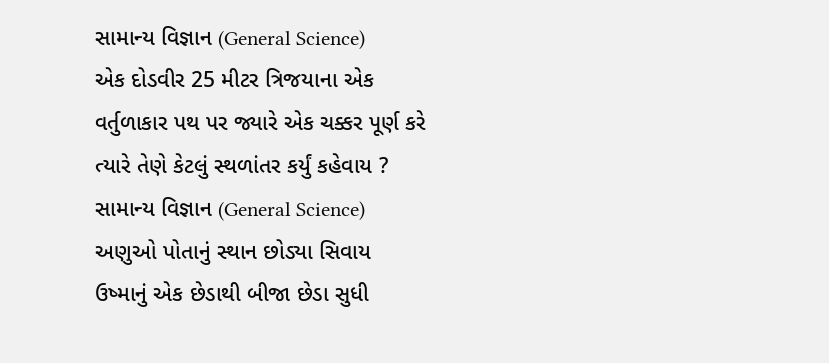સામાન્ય વિજ્ઞાન (General Science)
એક દોડવીર 25 મીટર ત્રિજયાના એક વર્તુળાકાર પથ પર જ્યારે એક ચક્કર પૂર્ણ કરે ત્યારે તેણે કેટલું સ્થળાંતર કર્યું કહેવાય ?
સામાન્ય વિજ્ઞાન (General Science)
અણુઓ પોતાનું સ્થાન છોડ્યા સિવાય ઉષ્માનું એક છેડાથી બીજા છેડા સુધી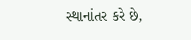સ્થાનાંતર કરે છે,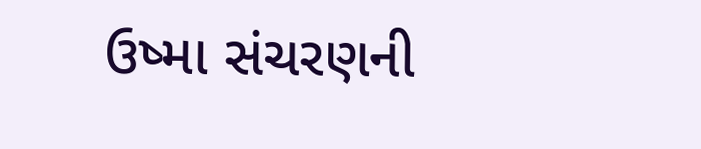ઉષ્મા સંચરણની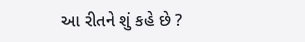આ રીતને શું કહે છે ?